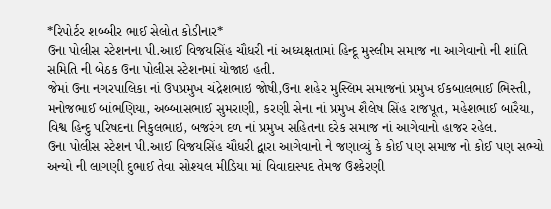*રિપોર્ટર શબ્બીર ભાઈ સેલોત કોડીનાર*
ઉના પોલીસ સ્ટેશનના પી.આઈ વિજયસિંહ ચૌધરી નાં અધ્યક્ષતામાં હિન્દૂ મુસ્લીમ સમાજ ના આગેવાનો ની શાંતિ સમિતિ ની બેઠક ઉના પોલીસ સ્ટેશનમાં યોજાઇ હતી.
જેમાં ઉના નગરપાલિકા નાં ઉપપ્રમુખ ચંદ્રેશભાઇ જોષી,ઉના શહેર મુસ્લિમ સમાજનાં પ્રમુખ ઈકબાલભાઈ ભિસ્તી, મનોજભાઈ બાંભણિયા, અબ્બાસભાઈ સુમરાણી, કરણી સેના નાં પ્રમુખ શૈલેષ સિંહ રાજપૂત, મહેશભાઈ બારૈયા, વિશ્વ હિન્દુ પરિષદના નિકુલભાઇ, બજરંગ દળ નાં પ્રમુખ સહિતના દરેક સમાજ નાં આગેવાનો હાજર રહેલ.
ઉના પોલીસ સ્ટેશન પી.આઈ વિજયસિંહ ચૌધરી દ્વારા આગેવાનો ને જણાવ્યું કે કોઈ પણ સમાજ નો કોઈ પણ સભ્યો અન્યો ની લાગણી દુભાઈ તેવા સોશ્યલ મીડિયા માં વિવાદાસ્પદ તેમજ ઉશ્કેરણી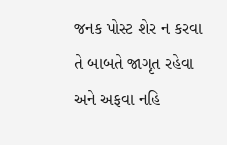જનક પોસ્ટ શેર ન કરવા તે બાબતે જાગૃત રહેવા અને અફવા નહિ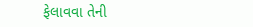ફેલાવવા તેની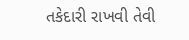તકેદારી રાખવી તેવી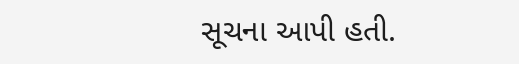સૂચના આપી હતી.